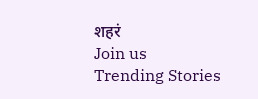शहरं
Join us
Trending Stories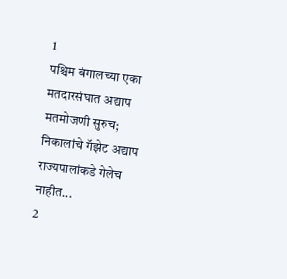1
पश्चिम बंगालच्या एका मतदारसंघात अद्याप मतमोजणी सुरुच; निकालांचे गॅझेट अद्याप राज्यपालांकडे गेलेच नाहीत...
2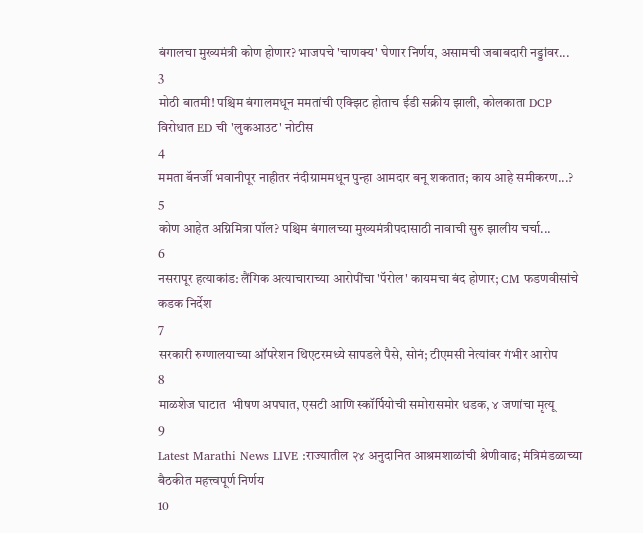बंगालचा मुख्यमंत्री कोण होणार? भाजपचे 'चाणक्य' घेणार निर्णय, असामची जबाबदारी नड्डांवर...
3
मोठी बातमी! पश्चिम बंगालमधून ममतांची एक्झिट होताच ईडी सक्रीय झाली, कोलकाता DCP विरोधात ED ची 'लुकआउट' नोटीस
4
ममता बॅनर्जी भवानीपूर नाहीतर नंदीग्राममधून पुन्हा आमदार बनू शकतात; काय आहे समीकरण...?
5
कोण आहेत अग्निमित्रा पॉल? पश्चिम बंगालच्या मुख्यमंत्रीपदासाठी नावाची सुरु झालीय चर्चा...
6
नसरापूर हत्याकांड: लैंगिक अत्याचाराच्या आरोपींचा 'पॅरोल' कायमचा बंद होणार; CM फडणवीसांचे कडक निर्देश
7
सरकारी रुग्णालयाच्या ऑपरेशन थिएटरमध्ये सापडले पैसे, सोनं; टीएमसी नेत्यांवर गंभीर आरोप
8
माळशेज घाटात  भीषण अपघात, एसटी आणि स्कॉर्पियोची समोरासमोर धडक, ४ जणांचा मृत्यू
9
Latest Marathi News LIVE :राज्यातील २४ अनुदानित आश्रमशाळांची श्रेणीवाढ; मंत्रिमंडळाच्या बैठकीत महत्त्वपूर्ण निर्णय
10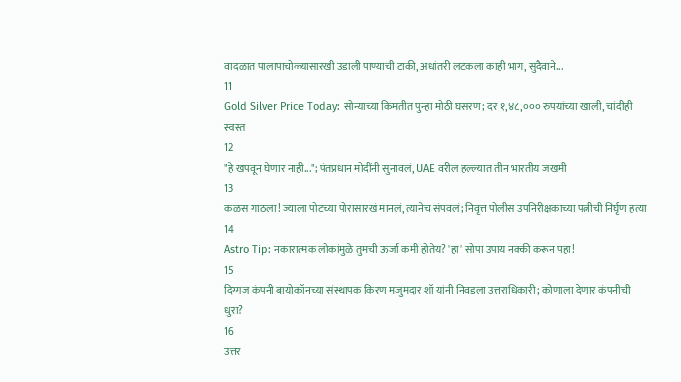वादळात पालापाचोळ्यासारखी उडाली पाण्याची टाकी, अधांतरी लटकला काही भाग, सुदैवाने...
11
Gold Silver Price Today: सोन्याच्या किमतीत पुन्हा मोठी घसरण; दर १,४८,००० रुपयांच्या खाली, चांदीही स्वस्त
12
"हे खपवून घेणार नाही..."; पंतप्रधान मोदींनी सुनावलं, UAE वरील हल्ल्यात तीन भारतीय जखमी
13
कळस गाठला! ज्याला पोटच्या पोरासारखं मानलं, त्यानेच संपवलं; निवृत्त पोलीस उपनिरीक्षकाच्या पत्नीची निर्घृण हत्या
14
Astro Tip: नकारात्मक लोकांमुळे तुमची ऊर्जा कमी होतेय? 'हा' सोपा उपाय नक्की करून पहा!
15
दिग्गज कंपनी बायोकॉनच्या संस्थापक किरण मजुमदार शॉ यांनी निवडला उत्तराधिकारी; कोणाला देणार कंपनीची धुरा?
16
उत्तर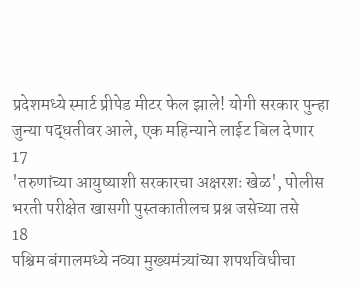प्रदेशमध्ये स्मार्ट प्रीपेड मीटर फेल झाले! योगी सरकार पुन्हा जुन्या पद्धतीवर आले, एक महिन्याने लाईट बिल देणार
17
'तरुणांच्या आयुष्याशी सरकारचा अक्षरशः खेळ', पोलीस भरती परीक्षेत खासगी पुस्तकातीलच प्रश्न जसेच्या तसे
18
पश्चिम बंगालमध्ये नव्या मुख्यमंत्र्यांच्या शपथविधीचा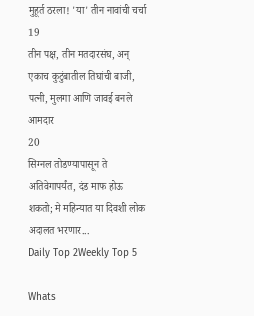मुहूर्त ठरला! 'या' तीन नावांची चर्चा
19
तीन पक्ष, तीन मतदारसंघ, अन् एकाच कुटुंबातील तिघांची बाजी, पत्नी, मुलगा आणि जावई बनले आमदार
20
सिग्नल तोडण्यापासून ते अतिवेगापर्यंत, दंड माफ होऊ शकतो; मे महिन्यात या दिवशी लोक अदालत भरणार...
Daily Top 2Weekly Top 5

Whats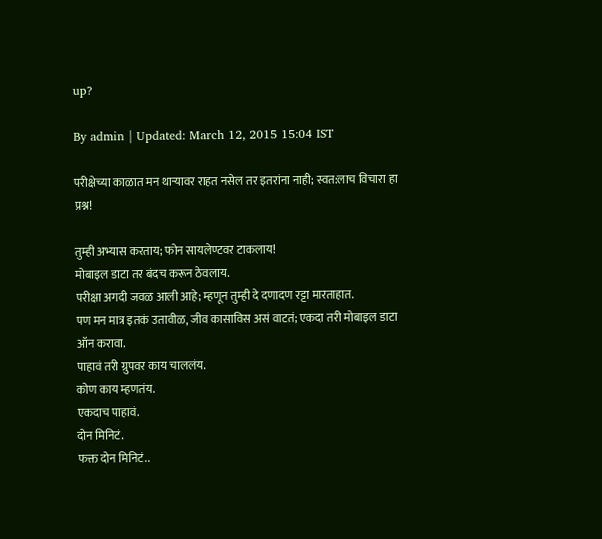up?

By admin | Updated: March 12, 2015 15:04 IST

परीक्षेच्या काळात मन थार्‍यावर राहत नसेल तर इतरांना नाही; स्वत:लाच विचारा हा प्रश्न!

तुम्ही अभ्यास करताय; फोन सायलेण्टवर टाकलाय!
मोबाइल डाटा तर बंदच करून ठेवलाय.
परीक्षा अगदी जवळ आली आहे; म्हणून तुम्ही दे दणादण रट्टा मारताहात.
पण मन मात्र इतकं उतावीळ, जीव कासाविस असं वाटतं; एकदा तरी मोबाइल डाटा ऑन करावा.
पाहावं तरी ग्रुपवर काय चाललंय.
कोण काय म्हणतंय.
एकदाच पाहावं.
दोन मिनिटं.
फक्त दोन मिनिटं..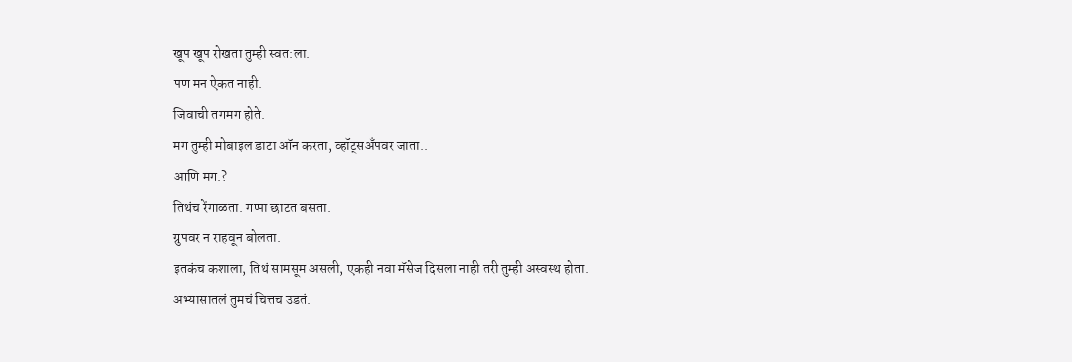खूप खूप रोखता तुम्ही स्वत:ला.
पण मन ऐकत नाही.
जिवाची तगमग होते.
मग तुम्ही मोबाइल डाटा ऑन करता, व्हॉट्सअँपवर जाता..
आणि मग.?
तिथंच रेंगाळता. गप्पा छाटत बसता.
ग्रुपवर न राहवून बोलता.
इतकंच कशाला, तिथं सामसूम असली, एकही नवा मॅसेज दिसला नाही तरी तुम्ही अस्वस्थ होता.
अभ्यासातलं तुमचं चित्तच उडतं.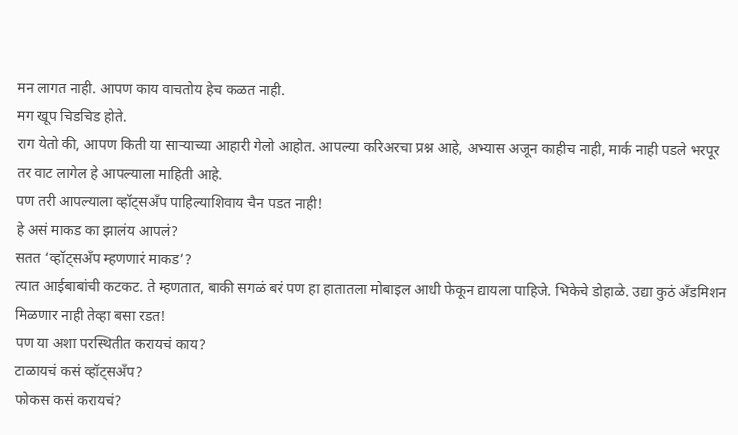मन लागत नाही. आपण काय वाचतोय हेच कळत नाही.
मग खूप चिडचिड होते.
राग येतो की, आपण किती या सार्‍याच्या आहारी गेलो आहोत. आपल्या करिअरचा प्रश्न आहे, अभ्यास अजून काहीच नाही, मार्क नाही पडले भरपूर तर वाट लागेल हे आपल्याला माहिती आहे.
पण तरी आपल्याला व्हॉट्सअँप पाहिल्याशिवाय चैन पडत नाही!
हे असं माकड का झालंय आपलं?
सतत ‘व्हॉट्सअँप म्हणणारं माकड’?
त्यात आईबाबांची कटकट. ते म्हणतात, बाकी सगळं बरं पण हा हातातला मोबाइल आधी फेकून द्यायला पाहिजे. भिकेचे डोहाळे. उद्या कुठं अँडमिशन मिळणार नाही तेव्हा बसा रडत!
पण या अशा परस्थितीत करायचं काय?
टाळायचं कसं व्हॉट्सअँप?
फोकस कसं करायचं?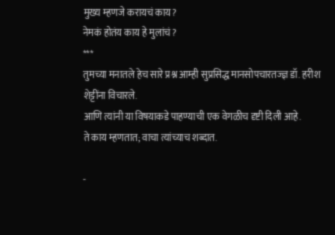मुख्य म्हणजे करायचं काय?
नेमकं होतंय काय हे मुलांचं?
***
तुमच्या मनातले हेच सारे प्रश्न आम्ही सुप्रसिद्ध मानसोपचारतज्ज्ञ डॉ. हरीश शेट्टींना विचारले.
आणि त्यांनी या विषयाकडे पाहण्याची एक वेगळीच दृष्टी दिली आहे.
ते काय म्हणतात; वाचा त्यांच्याच शब्दात.

-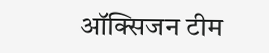ऑक्सिजन टीम